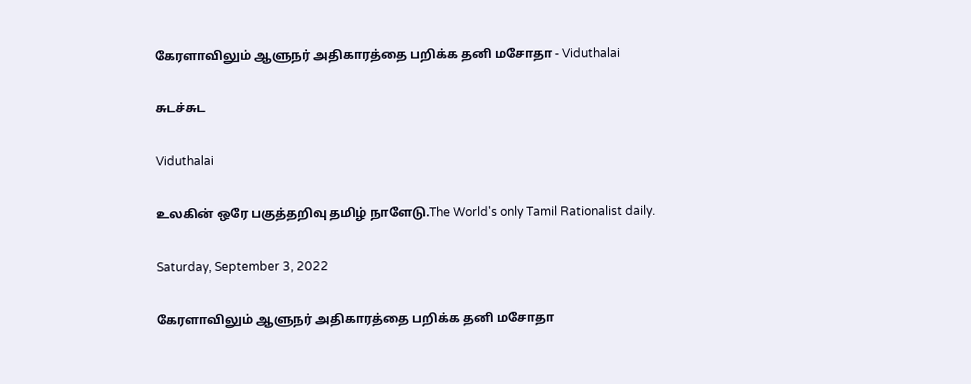கேரளாவிலும் ஆளுநர் அதிகாரத்தை பறிக்க தனி மசோதா - Viduthalai

சுடச்சுட

Viduthalai

உலகின் ஒரே பகுத்தறிவு தமிழ் நாளேடு.The World's only Tamil Rationalist daily.

Saturday, September 3, 2022

கேரளாவிலும் ஆளுநர் அதிகாரத்தை பறிக்க தனி மசோதா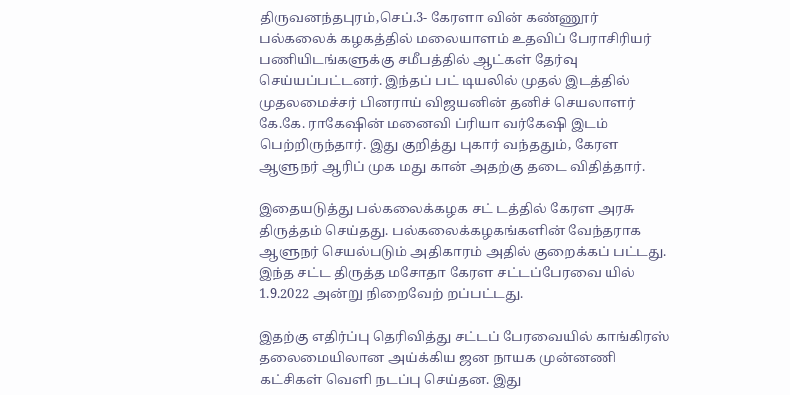திருவனந்தபுரம்,செப்.3- கேரளா வின் கண்ணூர் பல்கலைக் கழகத்தில் மலையாளம் உதவிப் பேராசிரியர் பணியிடங்களுக்கு சமீபத்தில் ஆட்கள் தேர்வு செய்யப்பட்டனர். இந்தப் பட் டியலில் முதல் இடத்தில் முதலமைச்சர் பினராய் விஜயனின் தனிச் செயலாளர் கே.கே. ராகேஷின் மனைவி ப்ரியா வர்கேஷி இடம் பெற்றிருந்தார். இது குறித்து புகார் வந்ததும், கேரள ஆளுநர் ஆரிப் முக மது கான் அதற்கு தடை விதித்தார்.

இதையடுத்து பல்கலைக்கழக சட் டத்தில் கேரள அரசு திருத்தம் செய்தது. பல்கலைக்கழகங்களின் வேந்தராக ஆளுநர் செயல்படும் அதிகாரம் அதில் குறைக்கப் பட்டது. இந்த சட்ட திருத்த மசோதா கேரள சட்டப்பேரவை யில்  1.9.2022 அன்று நிறைவேற் றப்பட்டது.

இதற்கு எதிர்ப்பு தெரிவித்து சட்டப் பேரவையில் காங்கிரஸ் தலைமையிலான அய்க்கிய ஜன நாயக முன்னணி கட்சிகள் வெளி நடப்பு செய்தன. இது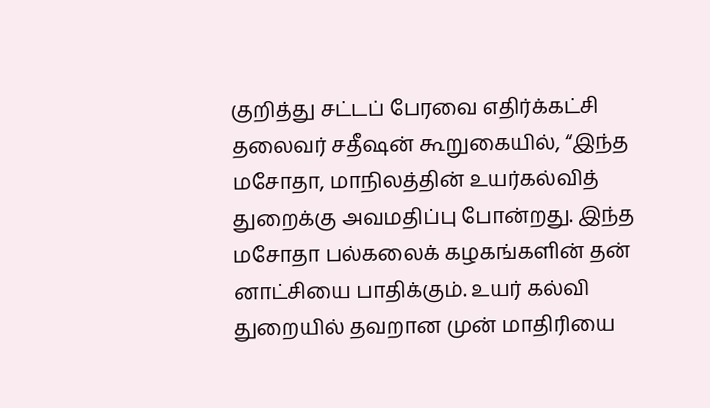குறித்து சட்டப் பேரவை எதிர்க்கட்சி தலைவர் சதீஷன் கூறுகையில், “இந்த மசோதா, மாநிலத்தின் உயர்கல்வித் துறைக்கு அவமதிப்பு போன்றது. இந்த மசோதா பல்கலைக் கழகங்களின் தன் னாட்சியை பாதிக்கும். உயர் கல்வி துறையில் தவறான முன் மாதிரியை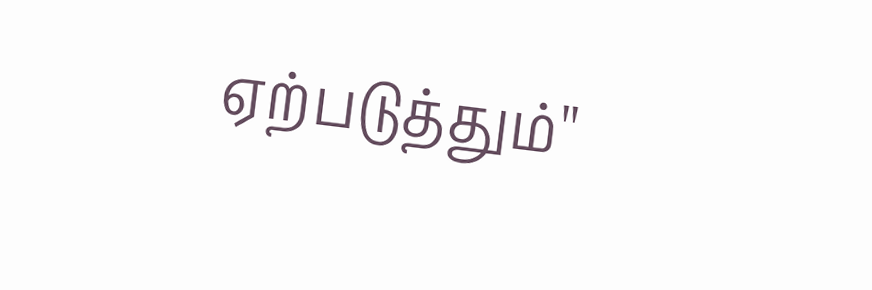ஏற்படுத்தும்''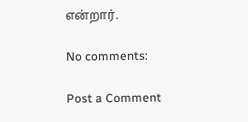என்றார்.

No comments:

Post a Comment